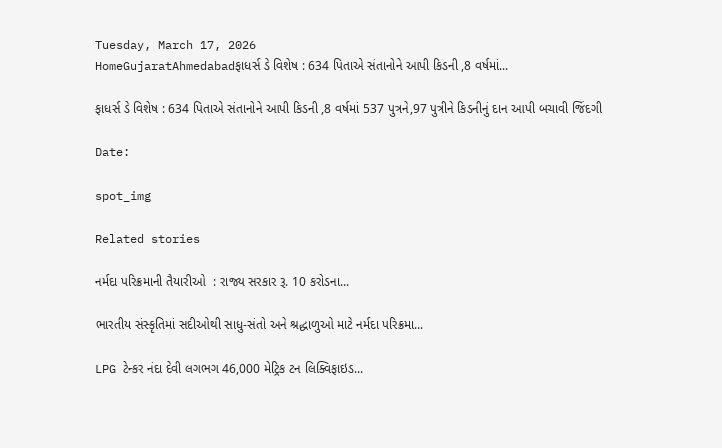Tuesday, March 17, 2026
HomeGujaratAhmedabadફાધર્સ ડે વિશેષ : 634 પિતાએ સંતાનોને આપી કિડની ,8 વર્ષમાં...

ફાધર્સ ડે વિશેષ : 634 પિતાએ સંતાનોને આપી કિડની ,8 વર્ષમાં 537 પુત્રને,97 પુત્રીને કિડનીનું દાન આપી બચાવી જિંદગી

Date:

spot_img

Related stories

નર્મદા પરિક્રમાની તૈયારીઓ  : રાજ્ય સરકાર રૂ. 10 કરોડના...

ભારતીય સંસ્કૃતિમાં સદીઓથી સાધુ-સંતો અને શ્રદ્ધાળુઓ માટે નર્મદા પરિક્રમા...

LPG ટેન્કર નંદા દેવી લગભગ 46,000 મેટ્રિક ટન લિક્વિફાઇડ...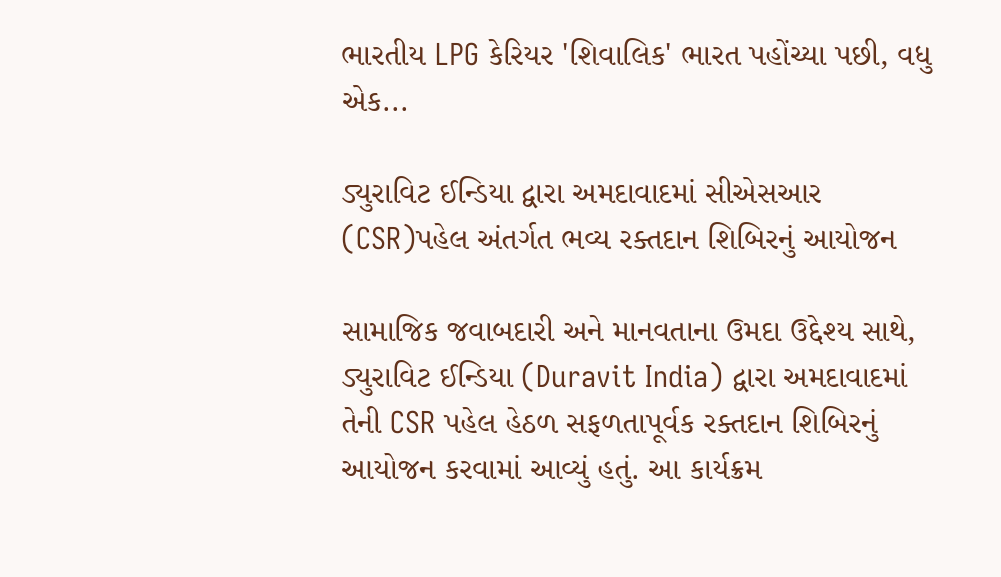ભારતીય LPG કેરિયર 'શિવાલિક' ભારત પહોંચ્યા પછી, વધુ એક...

ડ્યુરાવિટ ઈન્ડિયા દ્વારા અમદાવાદમાં સીએસઆર (CSR)પહેલ અંતર્ગત ભવ્ય રક્તદાન શિબિરનું આયોજન

સામાજિક જવાબદારી અને માનવતાના ઉમદા ઉદ્દેશ્ય સાથે, ડ્યુરાવિટ ઈન્ડિયા (Duravit India) દ્વારા અમદાવાદમાં તેની CSR પહેલ હેઠળ સફળતાપૂર્વક રક્તદાન શિબિરનું આયોજન કરવામાં આવ્યું હતું. આ કાર્યક્રમ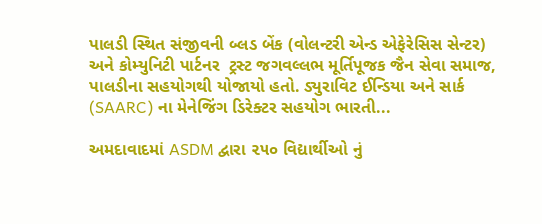પાલડી સ્થિત સંજીવની બ્લડ બેંક (વોલન્ટરી એન્ડ એફેરેસિસ સેન્ટર) અને કોમ્યુનિટી પાર્ટનર  ટ્રસ્ટ જગવલ્લભ મૂર્તિપૂજક જૈન સેવા સમાજ, પાલડીના સહયોગથી યોજાયો હતો. ડ્યુરાવિટ ઈન્ડિયા અને સાર્ક (SAARC) ના મેનેજિંગ ડિરેક્ટર સહયોગ ભારતી...

અમદાવાદમાં ASDM દ્વારા ૨૫૦ વિદ્યાર્થીઓ નું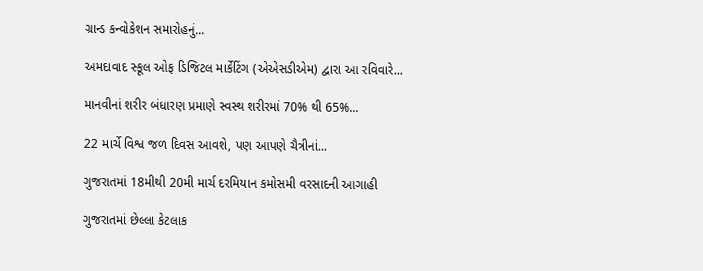ગ્રાન્ડ કન્વોકેશન સમારોહનું...

અમદાવાદ સ્કૂલ ઓફ ડિજિટલ માર્કેટિંગ (એએસડીએમ) દ્વારા આ રવિવારે...

માનવીનાં શરીર બંધારણ પ્રમાણે સ્વસ્થ શરીરમાં 70% થી 65%...

22 માર્ચે વિશ્વ જળ દિવસ આવશે, પણ આપણે ચૈત્રીનાં...

ગુજરાતમાં 18મીથી 20મી માર્ચ દરમિયાન કમોસમી વરસાદની આગાહી

ગુજરાતમાં છેલ્લા કેટલાક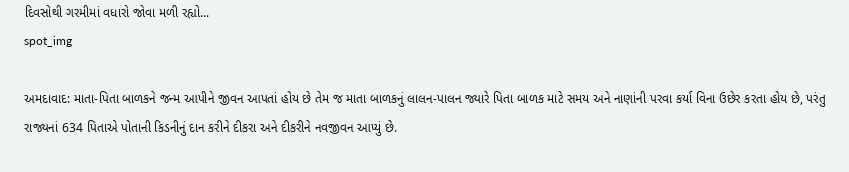દિવસોથી ગરમીમાં વધારો જોવા મળી રહ્યો...
spot_img

અમદાવાદ: માતા-પિતા બાળકને જન્મ આપીને જીવન આપતાં હોય છે તેમ જ માતા બાળકનું લાલન-પાલન જ્યારે પિતા બાળક માટે સમય અને નાણાંની પરવા કર્યા વિના ઉછેર કરતા હોય છે, પરંતુ રાજ્યનાં 634 પિતાએ પોતાની કિડનીનું દાન કરીને દીકરા અને દીકરીને નવજીવન આપ્યું છે.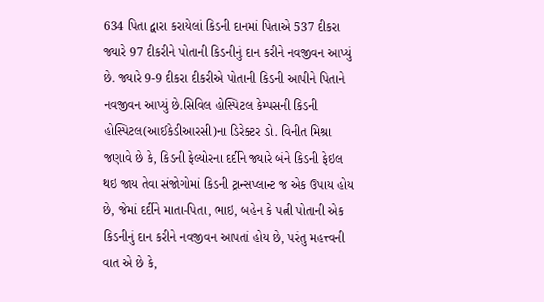634 પિતા દ્વારા કરાયેલાં કિડની દાનમાં પિતાએ 537 દીકરા જ્યારે 97 દીકરીને પોતાની કિડનીનું દાન કરીને નવજીવન આપ્યું છે. જ્યારે 9-9 દીકરા દીકરીએ પોતાની કિડની આપીને પિતાને નવજીવન આપ્યું છે.સિવિલ હોસ્પિટલ કેમ્પસની કિડની હોસ્પિટલ(આઈકેડીઆરસી)ના ડિરેક્ટર ડો. વિનીત મિશ્રા જણાવે છે કે, કિડની ફેલ્યોરના દર્દીને જ્યારે બંને કિડની ફેઇલ થઇ જાય તેવા સંજોગોમાં કિડની ટ્રાન્સપ્લાન્ટ જ એક ઉપાય હોય છે, જેમાં દર્દીને માતા-પિતા, ભાઇ, બહેન કે પત્ની પોતાની એક કિડનીનું દાન કરીને નવજીવન આપતાં હોય છે, પરંતુ મહત્ત્વની વાત એ છે કે,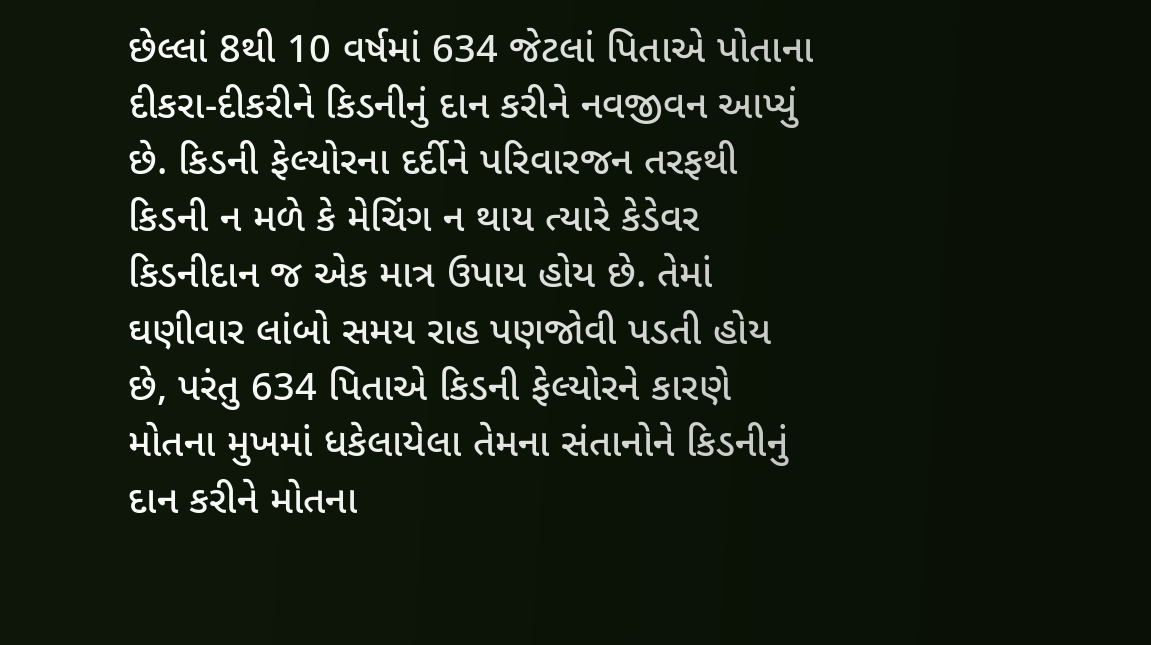છેલ્લાં 8થી 10 વર્ષમાં 634 જેટલાં પિતાએ પોતાના દીકરા-દીકરીને કિડનીનું દાન કરીને નવજીવન આપ્યું છે. કિડની ફેલ્યોરના દર્દીને પરિવારજન તરફથી કિડની ન મળે કે મેચિંગ ન થાય ત્યારે કેડેવર કિડનીદાન જ એક માત્ર ઉપાય હોય છે. તેમાં ઘણીવાર લાંબો સમય રાહ પણજોવી પડતી હોય છે, પરંતુ 634 પિતાએ કિડની ફેલ્યોરને કારણે મોતના મુખમાં ધકેલાયેલા તેમના સંતાનોને કિડનીનું દાન કરીને મોતના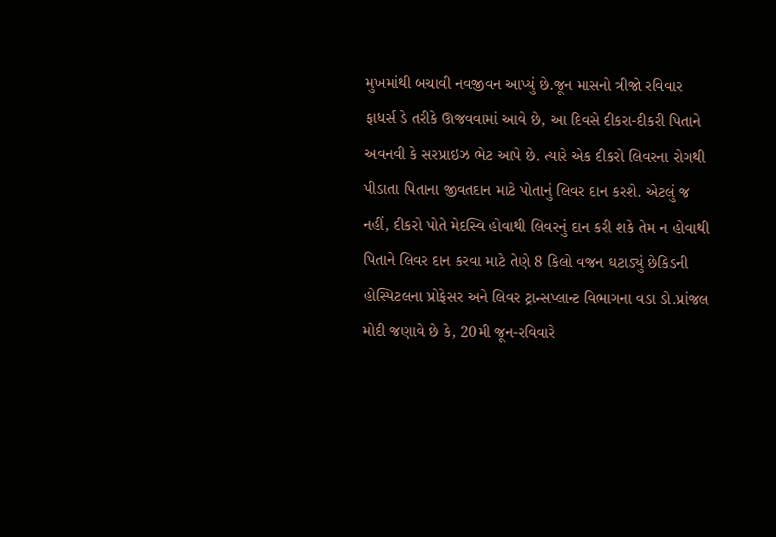મુખમાંથી બચાવી નવજીવન આપ્યું છે.જૂન માસનો ત્રીજો રવિવાર ફાધર્સ ડે તરીકે ઊજવવામાં આવે છે, આ દિવસે દીકરા-દીકરી પિતાને અવનવી કે સરપ્રાઇઝ ભેટ આપે છે. ત્યારે એક દીકરો લિવરના રોગથી પીડાતા પિતાના જીવતદાન માટે પોતાનું લિવર દાન કરશે. એટલું જ નહીં, દીકરો પોતે મેદસ્વિ હોવાથી લિવરનું દાન કરી શકે તેમ ન હોવાથી પિતાને લિવર દાન કરવા માટે તેણે 8 કિલો વજન ઘટાડ્યું છેકિડની હોસ્પિટલના પ્રોફેસર અને લિવર ટ્રાન્સપ્લાન્ટ વિભાગના વડા ડો.પ્રાંજલ મોદી જણાવે છે કે, 20મી જૂન-રવિવારે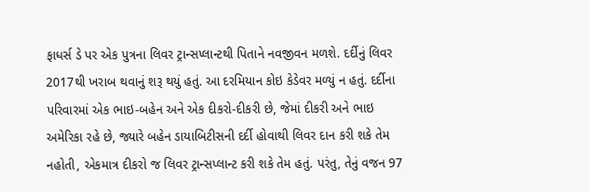ફાધર્સ ડે પર એક પુત્રના લિવર ટ્રાન્સપ્લાન્ટથી પિતાને નવજીવન મળશે. દર્દીનું લિવર 2017થી ખરાબ થવાનું શરૂ થયું હતું. આ દરમિયાન કોઇ કેડેવર મળ્યું ન હતું. દર્દીના પરિવારમાં એક ભાઇ-બહેન અને એક દીકરો-દીકરી છે, જેમાં દીકરી અને ભાઇ અમેરિકા રહે છે, જ્યારે બહેન ડાયાબિટીસની દર્દી હોવાથી લિવર દાન કરી શકે તેમ નહોતી, એકમાત્ર દીકરો જ લિવર ટ્રાન્સપ્લાન્ટ કરી શકે તેમ હતું. પરંતુ, તેનું વજન 97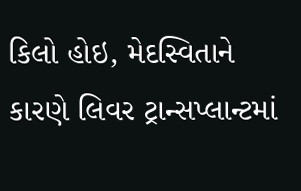કિલો હોઇ, મેદસ્વિતાને કારણે લિવર ટ્રાન્સપ્લાન્ટમાં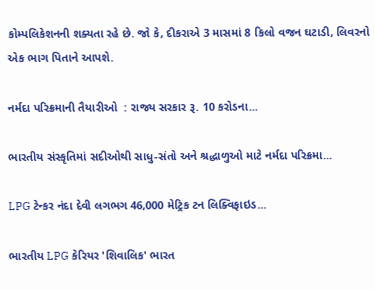કોમ્પલિકેશનની શક્યતા રહે છે. જો કે, દીકરાએ 3 માસમાં 8 કિલો વજન ઘટાડી, લિવરનો એક ભાગ પિતાને આપશે.

નર્મદા પરિક્રમાની તૈયારીઓ  : રાજ્ય સરકાર રૂ. 10 કરોડના...

ભારતીય સંસ્કૃતિમાં સદીઓથી સાધુ-સંતો અને શ્રદ્ધાળુઓ માટે નર્મદા પરિક્રમા...

LPG ટેન્કર નંદા દેવી લગભગ 46,000 મેટ્રિક ટન લિક્વિફાઇડ...

ભારતીય LPG કેરિયર 'શિવાલિક' ભારત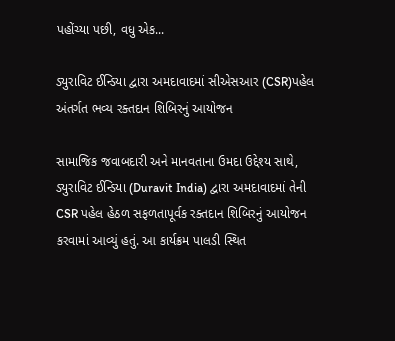પહોંચ્યા પછી, વધુ એક...

ડ્યુરાવિટ ઈન્ડિયા દ્વારા અમદાવાદમાં સીએસઆર (CSR)પહેલ અંતર્ગત ભવ્ય રક્તદાન શિબિરનું આયોજન

સામાજિક જવાબદારી અને માનવતાના ઉમદા ઉદ્દેશ્ય સાથે, ડ્યુરાવિટ ઈન્ડિયા (Duravit India) દ્વારા અમદાવાદમાં તેની CSR પહેલ હેઠળ સફળતાપૂર્વક રક્તદાન શિબિરનું આયોજન કરવામાં આવ્યું હતું. આ કાર્યક્રમ પાલડી સ્થિત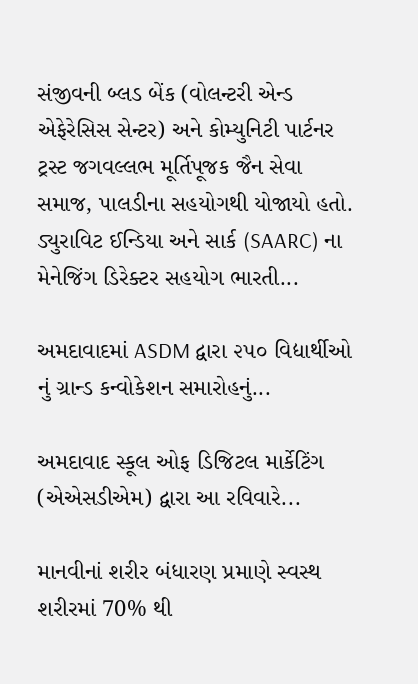સંજીવની બ્લડ બેંક (વોલન્ટરી એન્ડ એફેરેસિસ સેન્ટર) અને કોમ્યુનિટી પાર્ટનર  ટ્રસ્ટ જગવલ્લભ મૂર્તિપૂજક જૈન સેવા સમાજ, પાલડીના સહયોગથી યોજાયો હતો. ડ્યુરાવિટ ઈન્ડિયા અને સાર્ક (SAARC) ના મેનેજિંગ ડિરેક્ટર સહયોગ ભારતી...

અમદાવાદમાં ASDM દ્વારા ૨૫૦ વિદ્યાર્થીઓ નું ગ્રાન્ડ કન્વોકેશન સમારોહનું...

અમદાવાદ સ્કૂલ ઓફ ડિજિટલ માર્કેટિંગ (એએસડીએમ) દ્વારા આ રવિવારે...

માનવીનાં શરીર બંધારણ પ્રમાણે સ્વસ્થ શરીરમાં 70% થી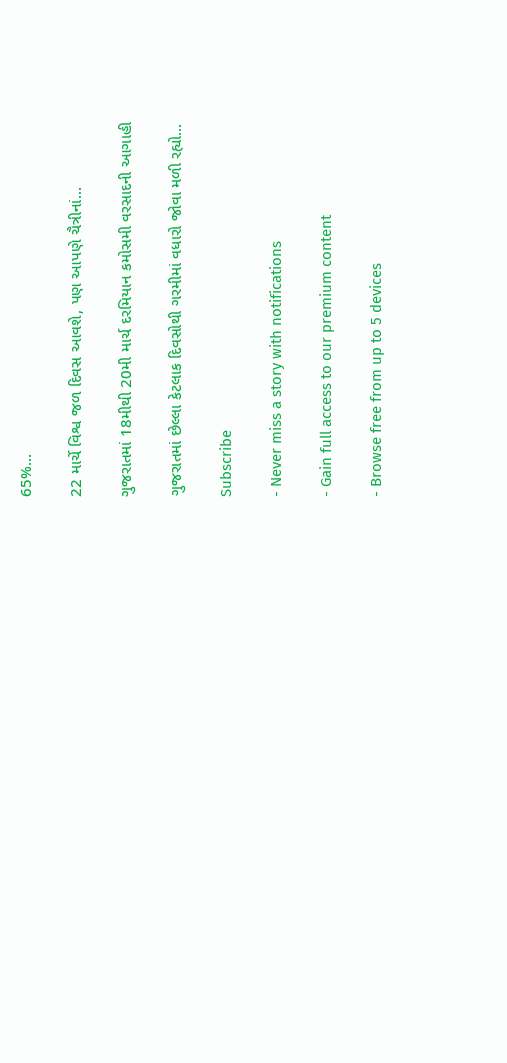65%...

22 માર્ચે વિશ્વ જળ દિવસ આવશે, પણ આપણે ચૈત્રીનાં...

ગુજરાતમાં 18મીથી 20મી માર્ચ દરમિયાન કમોસમી વરસાદની આગાહી

ગુજરાતમાં છેલ્લા કેટલાક દિવસોથી ગરમીમાં વધારો જોવા મળી રહ્યો...

Subscribe

- Never miss a story with notifications

- Gain full access to our premium content

- Browse free from up to 5 devices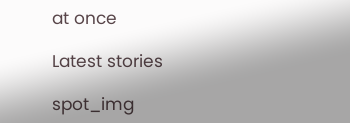at once

Latest stories

spot_img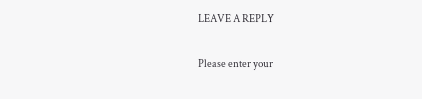LEAVE A REPLY

Please enter your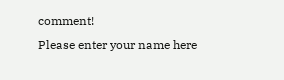comment!
Please enter your name here